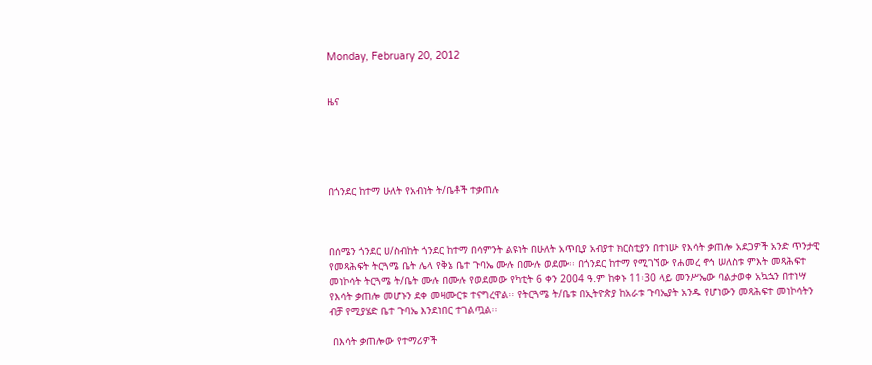Monday, February 20, 2012


ዜና





በጎንደር ከተማ ሁለት የአብነት ት/ቤቶች ተቃጠሉ



በሰሜን ጎንደር ሀ/ስብከት ጎንደር ከተማ በሳምንት ልዩነት በሁለት አጥቢያ አብያተ ክርስቲያን በተነሡ የእሳት ቃጠሎ አደጋዎች አንድ ጥንታዊ የመጻሕፍት ትርጓሜ ቤት ሌላ የቅኔ ቤተ ጉባኤ ሙሉ በሙሉ ወደሙ፡፡ በጎንደር ከተማ የሚገኘው የሐመረ ኖኅ ሠለስቱ ምእት መጻሕፍተ መነኮሳት ትርጓሜ ት/ቤት ሙሉ በሙሉ የወደመው የካቲት 6 ቀን 2004 ዓ.ም ከቀኑ 11፡30 ላይ መንሥኤው ባልታወቀ አኳኋን በተነሣ የእሳት ቃጠሎ መሆኑን ደቀ መዛሙርቱ ተናግረዋል፡፡ የትርጓሜ ት/ቤቱ በኢትዮጵያ ከአራቱ ጉባኤያት አንዱ የሆነውን መጻሕፍተ መነኮሳትን ብቻ የሚያሄድ ቤተ ጉባኤ እንደነበር ተገልጧል፡፡

 በእሳት ቃጠሎው የተማሪዎች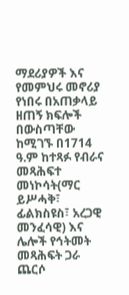ማደሪያዎች እና የመምህሩ መኖሪያ የነበሩ በአጠቃላይ ዘጠኝ ክፍሎች በውስጣቸው ከሚገኙ በ1714 ዓ.ም ከተጻፉ የብራና መጻሕፍተ መነኮሳት(ማር ይሥሓቅ፣ ፊልክስዩስ፣ አረጋዊ መንፈሳዊ) እና ሌሎች የኅትመት መጻሕፍት ጋራ ጨርሶ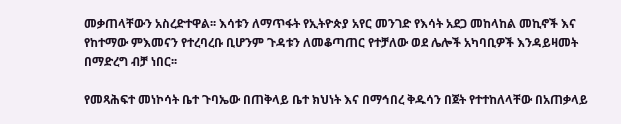መቃጠላቸውን አስረድተዋል፡፡ እሳቱን ለማጥፋት የኢትዮጵያ አየር መንገድ የእሳት አደጋ መከላከል መኪኖች እና የከተማው ምእመናን የተረባረቡ ቢሆንም ጉዳቱን ለመቆጣጠር የተቻለው ወደ ሌሎች አካባቢዎች እንዳይዛመት በማድረግ ብቻ ነበር፡፡

የመጻሕፍተ መነኮሳት ቤተ ጉባኤው በጠቅላይ ቤተ ክህነት እና በማኅበረ ቅዱሳን በጀት የተተከለላቸው በአጠቃላይ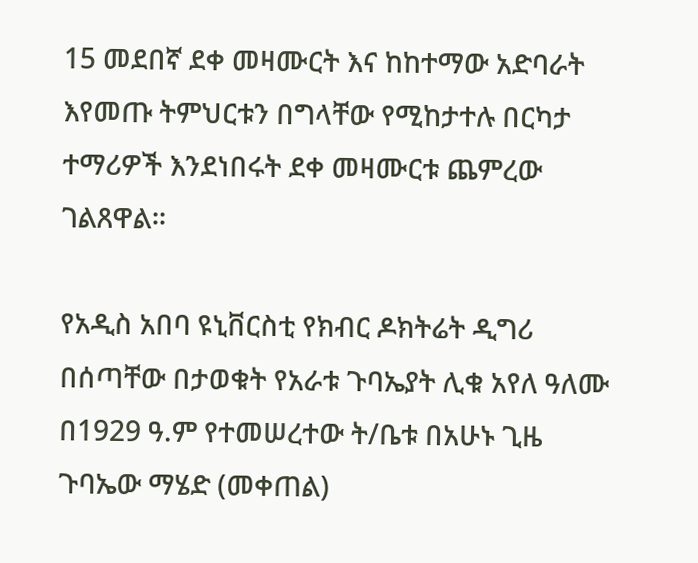15 መደበኛ ደቀ መዛሙርት እና ከከተማው አድባራት እየመጡ ትምህርቱን በግላቸው የሚከታተሉ በርካታ ተማሪዎች እንደነበሩት ደቀ መዛሙርቱ ጨምረው ገልጸዋል፡፡

የአዲስ አበባ ዩኒቨርስቲ የክብር ዶክትሬት ዲግሪ በሰጣቸው በታወቁት የአራቱ ጉባኤያት ሊቁ አየለ ዓለሙ በ1929 ዓ.ም የተመሠረተው ት/ቤቱ በአሁኑ ጊዜ ጉባኤው ማሄድ (መቀጠል)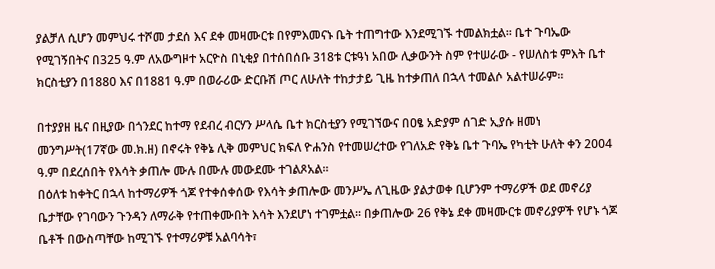ያልቻለ ሲሆን መምህሩ ተሾመ ታደሰ እና ደቀ መዛሙርቱ በየምእመናኑ ቤት ተጠግተው እንደሚገኙ ተመልክቷል፡፡ ቤተ ጉባኤው የሚገኝበትና በ325 ዓ.ም ለአውግዞተ አርዮስ በኒቂያ በተሰበሰቡ 318ቱ ርቱዓነ አበው ሊቃውንት ስም የተሠራው - የሠለስቱ ምእት ቤተ ክርስቲያን በ1880 እና በ1881 ዓ.ም በወራሪው ድርቡሽ ጦር ለሁለት ተከታታይ ጊዜ ከተቃጠለ በኋላ ተመልሶ አልተሠራም፡፡

በተያያዘ ዜና በዚያው በጎንደር ከተማ የደብረ ብርሃን ሥላሴ ቤተ ክርስቲያን የሚገኘውና በዐፄ አድያም ሰገድ ኢያሱ ዘመነ መንግሥት(17ኛው መ.ክ.ዘ) በኖሩት የቅኔ ሊቅ መምህር ክፍለ ዮሐንስ የተመሠረተው የገለአድ የቅኔ ቤተ ጉባኤ የካቲት ሁለት ቀን 2004 ዓ.ም በደረሰበት የእሳት ቃጠሎ ሙሉ በሙሉ መውደሙ ተገልጾአል፡፡
በዕለቱ ከቀትር በኋላ ከተማሪዎች ጎጆ የተቀሰቀሰው የእሳት ቃጠሎው መንሥኤ ለጊዜው ያልታወቀ ቢሆንም ተማሪዎች ወደ መኖሪያ ቤታቸው የገባውን ጉንዳን ለማራቅ የተጠቀሙበት እሳት እንደሆነ ተገምቷል፡፡ በቃጠሎው 26 የቅኔ ደቀ መዛሙርቱ መኖሪያዎች የሆኑ ጎጆ ቤቶች በውስጣቸው ከሚገኙ የተማሪዎቹ አልባሳት፣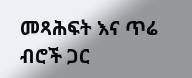መጻሕፍት እና ጥሬ ብሮች ጋር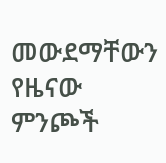መውደማቸውን የዜናው ምንጮች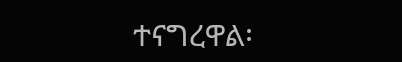ተናግረዋል፡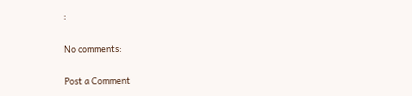፡

No comments:

Post a Comment